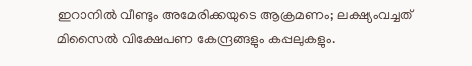ഇറാനില്‍ വീണ്ടും അമേരിക്കയുടെ ആക്രമണം; ലക്ഷ്യംവച്ചത് മിസൈല്‍ വിക്ഷേപണ കേന്ദ്രങ്ങളും കപ്പലുകളും.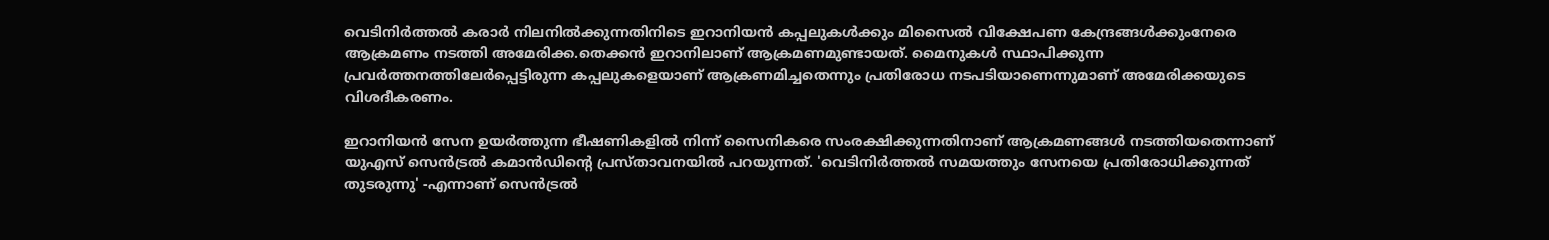വെടിനിർത്തല്‍ കരാർ നിലനില്‍ക്കുന്നതിനിടെ ഇറാനിയൻ കപ്പലുകള്‍ക്കും മിസൈല്‍ വിക്ഷേപണ കേന്ദ്രങ്ങള്‍ക്കുംനേരെ ആക്രമണം നടത്തി അമേരിക്ക.തെക്കൻ ഇറാനിലാണ് ആക്രമണമുണ്ടായത്. മൈനുകള്‍ സ്ഥാപിക്കുന്ന പ്രവർത്തനത്തിലേർപ്പെട്ടിരുന്ന കപ്പലുകളെയാണ് ആക്രണമിച്ചതെന്നും പ്രതിരോധ നടപടിയാണെന്നുമാണ് അമേരിക്കയുടെ വിശദീകരണം.

ഇറാനിയൻ സേന ഉയർത്തുന്ന ഭീഷണികളില്‍ നിന്ന് സൈനികരെ സംരക്ഷിക്കുന്നതിനാണ് ആക്രമണങ്ങള്‍ നടത്തിയതെന്നാണ് യുഎസ് സെൻട്രല്‍ കമാൻഡിന്റെ പ്രസ്താവനയില്‍ പറയുന്നത്. 'വെടിനിർത്തല്‍ സമയത്തും സേനയെ പ്രതിരോധിക്കുന്നത് തുടരുന്നു' -എന്നാണ് സെൻട്രല്‍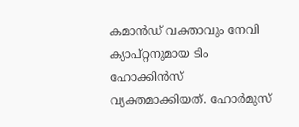കമാൻഡ് വക്താവും നേവി ക്യാപ്റ്റനുമായ ടിം ഹോക്കിൻസ് വ്യക്തമാക്കിയത്. ഹോർമുസ്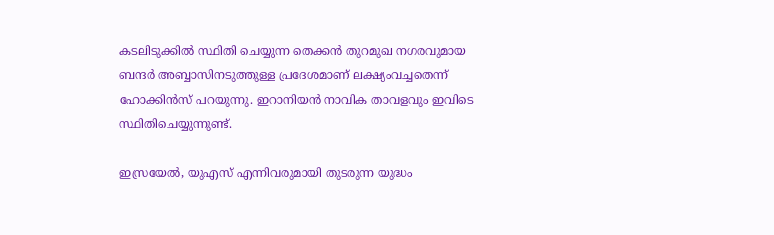കടലിടുക്കില്‍ സ്ഥിതി ചെയ്യുന്ന തെക്കൻ തുറമുഖ നഗരവുമായ ബന്ദർ അബ്ബാസിനടുത്തുള്ള പ്രദേശമാണ് ലക്ഷ്യംവച്ചതെന്ന് ഹോക്കിൻസ് പറയുന്നു. ഇറാനിയൻ നാവിക താവളവും ഇവിടെ സ്ഥിതിചെയ്യുന്നുണ്ട്.

ഇസ്രയേല്‍, യുഎസ് എന്നിവരുമായി തുടരുന്ന യുദ്ധം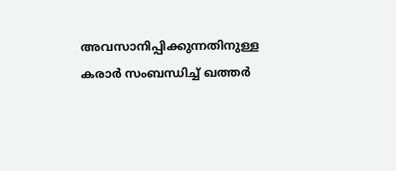അവസാനിപ്പിക്കുന്നതിനുള്ള കരാർ സംബന്ധിച്ച്‌ ഖത്തർ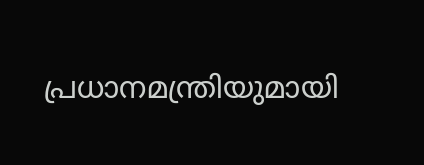പ്രധാനമന്ത്രിയുമായി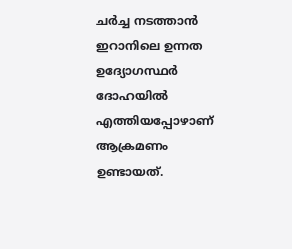ചർച്ച നടത്താൻ ഇറാനിലെ ഉന്നത ഉദ്യോഗസ്ഥർ ദോഹയില്‍ എത്തിയപ്പോഴാണ് ആക്രമണം ഉണ്ടായത്.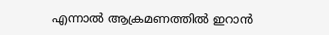എന്നാല്‍ ആക്രമണത്തില്‍ ഇറാൻ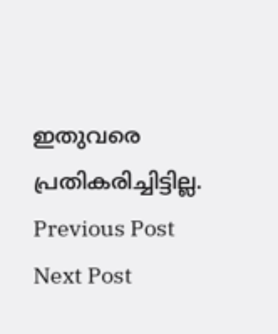ഇതുവരെ പ്രതികരിച്ചിട്ടില്ല.
Previous Post Next Post